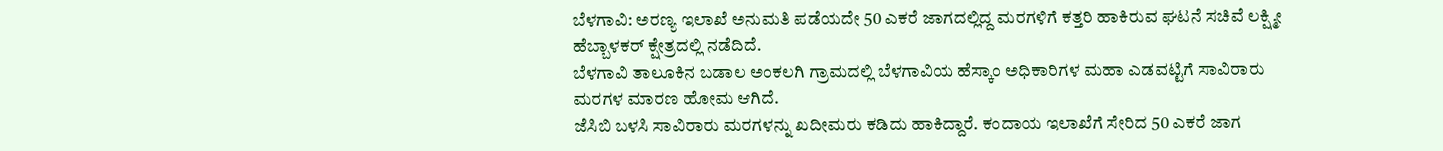ಬೆಳಗಾವಿ: ಅರಣ್ಯ ಇಲಾಖೆ ಅನುಮತಿ ಪಡೆಯದೇ 50 ಎಕರೆ ಜಾಗದಲ್ಲಿದ್ದ ಮರಗಳಿಗೆ ಕತ್ತರಿ ಹಾಕಿರುವ ಘಟನೆ ಸಚಿವೆ ಲಕ್ಷ್ಮೀ ಹೆಬ್ಬಾಳಕರ್ ಕ್ಷೇತ್ರದಲ್ಲಿ ನಡೆದಿದೆ.
ಬೆಳಗಾವಿ ತಾಲೂಕಿನ ಬಡಾಲ ಅಂಕಲಗಿ ಗ್ರಾಮದಲ್ಲಿ ಬೆಳಗಾವಿಯ ಹೆಸ್ಕಾಂ ಅಧಿಕಾರಿಗಳ ಮಹಾ ಎಡವಟ್ಟಿಗೆ ಸಾವಿರಾರು ಮರಗಳ ಮಾರಣ ಹೋಮ ಆಗಿದೆ.
ಜೆಸಿಬಿ ಬಳಸಿ ಸಾವಿರಾರು ಮರಗಳನ್ನು ಖದೀಮರು ಕಡಿದು ಹಾಕಿದ್ದಾರೆ. ಕಂದಾಯ ಇಲಾಖೆಗೆ ಸೇರಿದ 50 ಎಕರೆ ಜಾಗ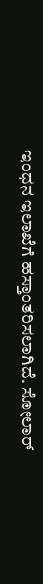ಇಂಧನ ಇಲಾಖೆಗೆ ಹಸ್ತಾಂತರಿಸಲಾಗಿದೆ. ಸೋಲಾರ್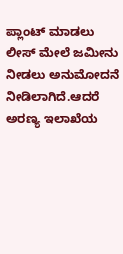ಪ್ಲಾಂಟ್ ಮಾಡಲು ಲೀಸ್ ಮೇಲೆ ಜಮೀನು ನೀಡಲು ಅನುಮೋದನೆ ನೀಡಿಲಾಗಿದೆ.ಆದರೆ ಅರಣ್ಯ ಇಲಾಖೆಯ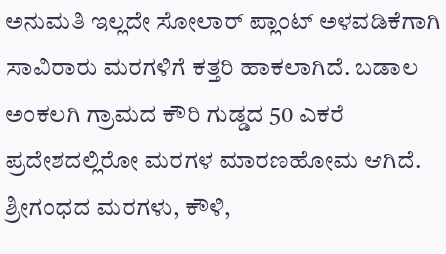ಅನುಮತಿ ಇಲ್ಲದೇ ಸೋಲಾರ್ ಪ್ಲಾಂಟ್ ಅಳವಡಿಕೆಗಾಗಿ ಸಾವಿರಾರು ಮರಗಳಿಗೆ ಕತ್ತರಿ ಹಾಕಲಾಗಿದೆ. ಬಡಾಲ ಅಂಕಲಗಿ ಗ್ರಾಮದ ಕೌರಿ ಗುಡ್ಡದ 50 ಎಕರೆ ಪ್ರದೇಶದಲ್ಲಿರೋ ಮರಗಳ ಮಾರಣಹೋಮ ಆಗಿದೆ.
ಶ್ರೀಗಂಧದ ಮರಗಳು, ಕೌಳಿ,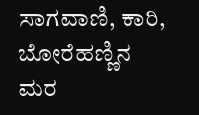ಸಾಗವಾಣಿ, ಕಾರಿ, ಬೋರೆಹಣ್ಣಿನ ಮರ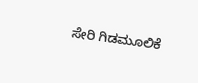ಸೇರಿ ಗಿಡಮೂಲಿಕೆ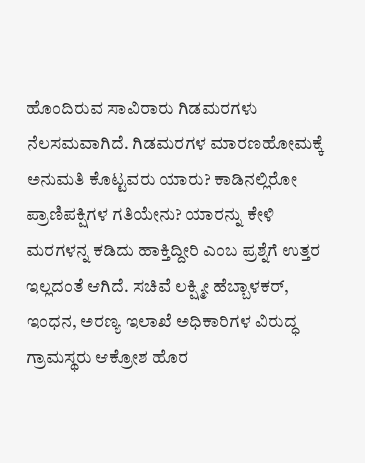ಹೊಂದಿರುವ ಸಾವಿರಾರು ಗಿಡಮರಗಳು ನೆಲಸಮವಾಗಿದೆ. ಗಿಡಮರಗಳ ಮಾರಣಹೋಮಕ್ಕೆ ಅನುಮತಿ ಕೊಟ್ಟವರು ಯಾರು? ಕಾಡಿನಲ್ಲಿರೋ ಪ್ರಾಣಿಪಕ್ಷಿಗಳ ಗತಿಯೇನು? ಯಾರನ್ನು ಕೇಳಿ ಮರಗಳನ್ನ ಕಡಿದು ಹಾಕ್ತಿದ್ದೀರಿ ಎಂಬ ಪ್ರಶ್ನೆಗೆ ಉತ್ತರ ಇಲ್ಲದಂತೆ ಆಗಿದೆ. ಸಚಿವೆ ಲಕ್ಷ್ಮೀ ಹೆಬ್ಬಾಳಕರ್, ಇಂಧನ, ಅರಣ್ಯ ಇಲಾಖೆ ಅಧಿಕಾರಿಗಳ ವಿರುದ್ಧ ಗ್ರಾಮಸ್ಥರು ಆಕ್ರೋಶ ಹೊರ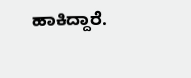ಹಾಕಿದ್ದಾರೆ.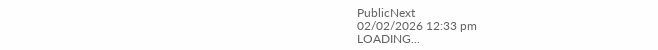PublicNext
02/02/2026 12:33 pm
LOADING...